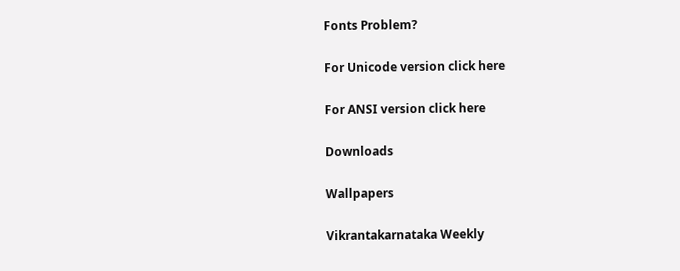Fonts Problem?

For Unicode version click here

For ANSI version click here

Downloads

Wallpapers

Vikrantakarnataka Weekly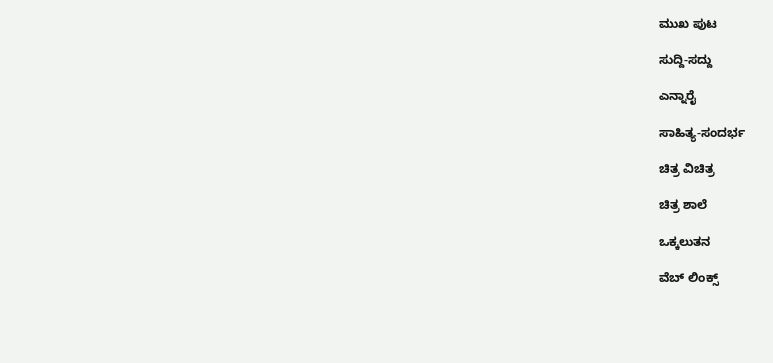ಮುಖ ಪುಟ

ಸುದ್ದಿ-ಸದ್ದು

ಎನ್ನಾರೈ

ಸಾಹಿತ್ಯ-ಸಂದರ್ಭ

ಚಿತ್ರ ವಿಚಿತ್ರ

ಚಿತ್ರ ಶಾಲೆ

ಒಕ್ಕಲುತನ

ವೆಬ್ ಲಿಂಕ್ಸ್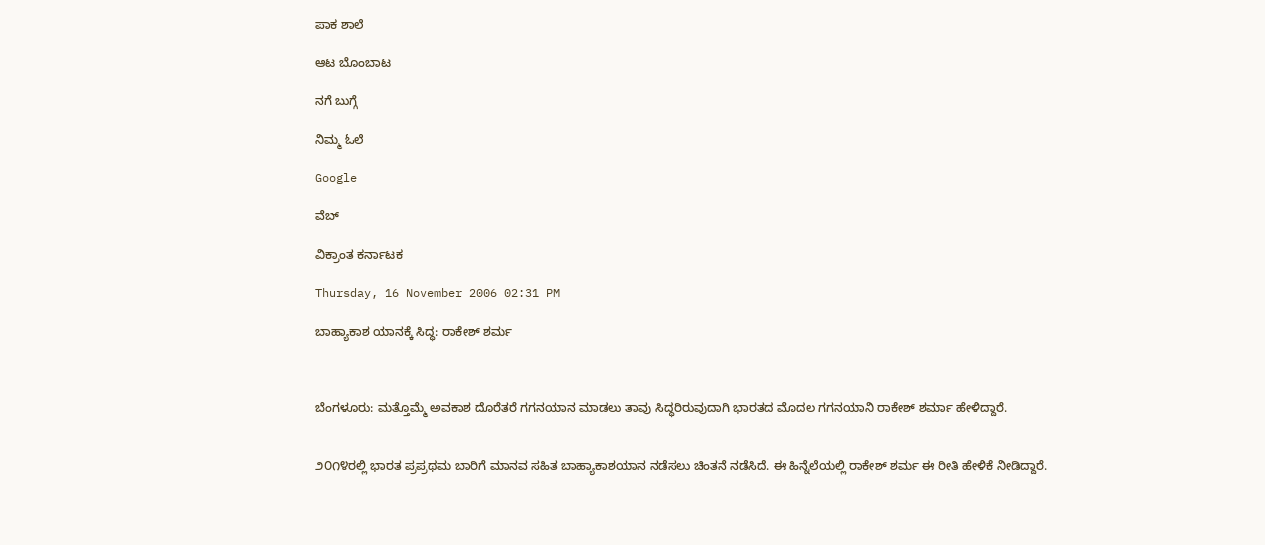ಪಾಕ ಶಾಲೆ

ಆಟ ಬೊಂಬಾಟ

ನಗೆ ಬುಗ್ಗೆ

ನಿಮ್ಮ ಓಲೆ

Google

ವೆಬ್

ವಿಕ್ರಾಂತ ಕರ್ನಾಟಕ

Thursday, 16 November 2006 02:31 PM

ಬಾಹ್ಯಾಕಾಶ ಯಾನಕ್ಕೆ ಸಿದ್ಧ: ರಾಕೇಶ್ ಶರ್ಮ



ಬೆಂಗಳೂರು: ಮತ್ತೊಮ್ಮೆ ಅವಕಾಶ ದೊರೆತರೆ ಗಗನಯಾನ ಮಾಡಲು ತಾವು ಸಿದ್ಧರಿರುವುದಾಗಿ ಭಾರತದ ಮೊದಲ ಗಗನಯಾನಿ ರಾಕೇಶ್ ಶರ್ಮಾ ಹೇಳಿದ್ದಾರೆ.


೨೦೧೪ರಲ್ಲಿ ಭಾರತ ಪ್ರಪ್ರಥಮ ಬಾರಿಗೆ ಮಾನವ ಸಹಿತ ಬಾಹ್ಯಾಕಾಶಯಾನ ನಡೆಸಲು ಚಿಂತನೆ ನಡೆಸಿದೆ. ಈ ಹಿನ್ನೆಲೆಯಲ್ಲಿ ರಾಕೇಶ್ ಶರ್ಮ ಈ ರೀತಿ ಹೇಳಿಕೆ ನೀಡಿದ್ದಾರೆ.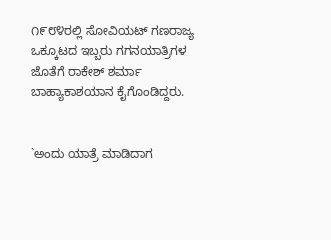೧೯೮೪ರಲ್ಲಿ ಸೋವಿಯಟ್ ಗಣರಾಜ್ಯ ಒಕ್ಕೂಟದ ಇಬ್ಬರು ಗಗನಯಾತ್ರಿಗಳ ಜೊತೆಗೆ ರಾಕೇಶ್ ಶರ್ಮಾ ಬಾಹ್ಯಾಕಾಶಯಾನ ಕೈಗೊಂಡಿದ್ದರು.


`ಅಂದು ಯಾತ್ರೆ ಮಾಡಿದಾಗ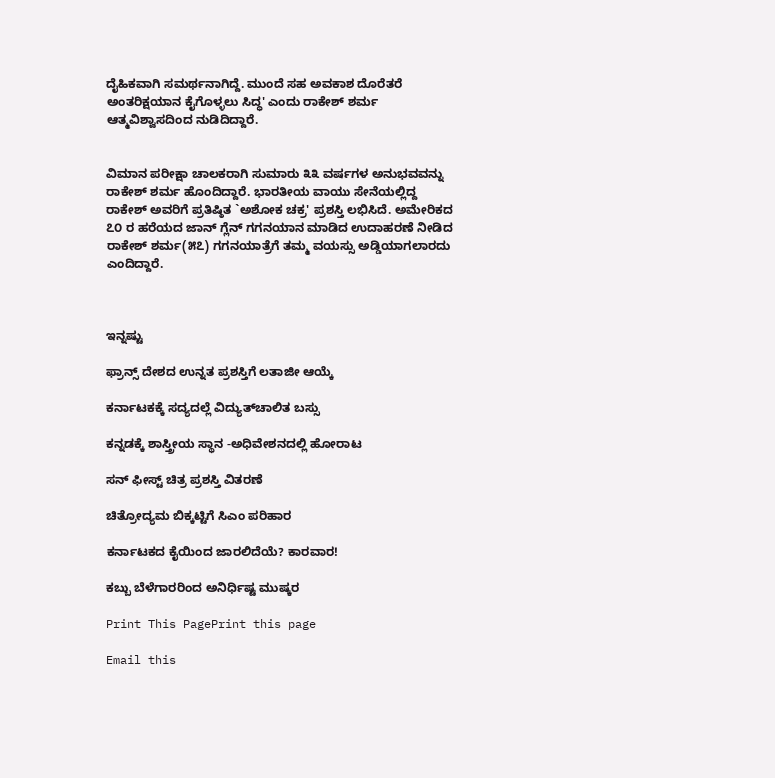ದೈಹಿಕವಾಗಿ ಸಮರ್ಥನಾಗಿದ್ದೆ. ಮುಂದೆ ಸಹ ಅವಕಾಶ ದೊರೆತರೆ ಅಂತರಿಕ್ಷಯಾನ ಕೈಗೊಳ್ಳಲು ಸಿದ್ಧ' ಎಂದು ರಾಕೇಶ್ ಶರ್ಮ ಆತ್ಮವಿಶ್ವಾಸದಿಂದ ನುಡಿದಿದ್ದಾರೆ.


ವಿಮಾನ ಪರೀಕ್ಷಾ ಚಾಲಕರಾಗಿ ಸುಮಾರು ೩೩ ವರ್ಷಗಳ ಅನುಭವವನ್ನು ರಾಕೇಶ್ ಶರ್ಮ ಹೊಂದಿದ್ದಾರೆ. ಭಾರತೀಯ ವಾಯು ಸೇನೆಯಲ್ಲಿದ್ದ ರಾಕೇಶ್ ಅವರಿಗೆ ಪ್ರತಿಷ್ಠಿತ `ಅಶೋಕ ಚಕ್ರ' ಪ್ರಶಸ್ತಿ ಲಭಿಸಿದೆ. ಅಮೇರಿಕದ ೭೦ ರ ಹರೆಯದ ಜಾನ್ ಗ್ಲೆನ್ ಗಗನಯಾನ ಮಾಡಿದ ಉದಾಹರಣೆ ನೀಡಿದ ರಾಕೇಶ್ ಶರ್ಮ(೫೭) ಗಗನಯಾತ್ರೆಗೆ ತಮ್ಮ ವಯಸ್ಸು ಅಡ್ಡಿಯಾಗಲಾರದು ಎಂದಿದ್ದಾರೆ.



ಇನ್ನಷ್ಟು

ಫ್ರಾನ್ಸ್ ದೇಶದ ಉನ್ನತ ಪ್ರಶಸ್ತಿಗೆ ಲತಾಜೀ ಆಯ್ಕೆ

ಕರ್ನಾಟಕಕ್ಕೆ ಸದ್ಯದಲ್ಲೆ ವಿದ್ಯುತ್‌ಚಾಲಿತ ಬಸ್ಸು

ಕನ್ನಡಕ್ಕೆ ಶಾಸ್ತ್ರೀಯ ಸ್ಥಾನ -ಅಧಿವೇಶನದಲ್ಲಿ ಹೋರಾಟ

ಸನ್ ಫೀಸ್ಟ್ ಚಿತ್ರ ಪ್ರಶಸ್ತಿ ವಿತರಣೆ

ಚಿತ್ರೋದ್ಯಮ ಬಿಕ್ಕಟ್ಟಿಗೆ ಸಿಎಂ ಪರಿಹಾರ

ಕರ್ನಾಟಕದ ಕೈಯಿಂದ ಜಾರಲಿದೆಯೆ? ಕಾರವಾರ!

ಕಬ್ಬು ಬೆಳೆಗಾರರಿಂದ ಅನಿರ್ಧಿಷ್ಟ ಮುಷ್ಕರ

Print This PagePrint this page

Email this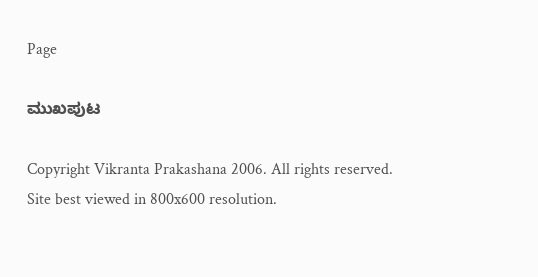Page

ಮುಖಪುಟ

Copyright Vikranta Prakashana 2006. All rights reserved.
Site best viewed in 800x600 resolution.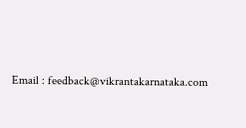Email : feedback@vikrantakarnataka.com